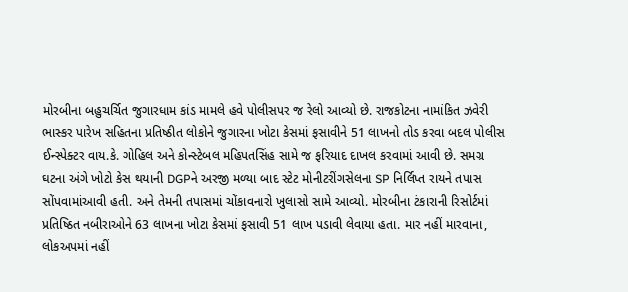મોરબીના બહુચર્ચિત જુગારધામ કાંડ મામલે હવે પોલીસપર જ રેલો આવ્યો છે. રાજકોટના નામાંકિત ઝવેરી ભાસ્કર પારેખ સહિતના પ્રતિષ્ઠીત લોકોને જુગારના ખોટા કેસમાં ફસાવીને 51 લાખનો તોડ કરવા બદલ પોલીસ ઈન્સ્પેક્ટર વાય.કે. ગોહિલ અને કોન્સ્ટેબલ મહિપતસિંહ સામે જ ફરિયાદ દાખલ કરવામાં આવી છે. સમગ્ર ઘટના અંગે ખોટો કેસ થયાની DGPને અરજી મળ્યા બાદ સ્ટેટ મોનીટરીંગસેલના SP નિર્લિપ્ત રાયને તપાસ સોંપવામાંઆવી હતી. અને તેમની તપાસમાં ચોંકાવનારો ખુલાસો સામે આવ્યો. મોરબીના ટંકારાની રિસોર્ટમાં પ્રતિષ્ઠિત નબીરાઓને 63 લાખના ખોટા કેસમાં ફસાવી 51 લાખ પડાવી લેવાયા હતા. માર નહીં મારવાના, લોકઅપમાં નહીં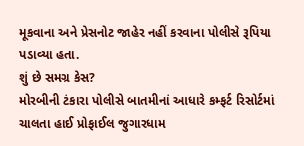મૂકવાના અને પ્રેસનોટ જાહેર નહીં કરવાના પોલીસે રૂપિયા પડાવ્યા હતા.
શું છે સમગ્ર કેસ?
મોરબીની ટંકારા પોલીસે બાતમીનાં આધારે કમ્ફર્ટ રિસોર્ટમાં ચાલતા હાઈ પ્રોફાઈલ જુગારધામ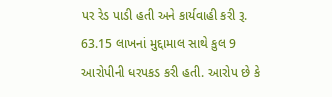પર રેડ પાડી હતી અને કાર્યવાહી કરી રૂ. 63.15 લાખનાં મુદ્દામાલ સાથે કુલ 9 આરોપીની ધરપકડ કરી હતી. આરોપ છે કે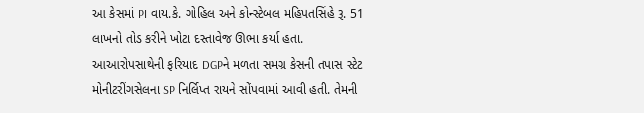આ કેસમાં PI વાય.કે. ગોહિલ અને કોન્સ્ટેબલ મહિપતસિંહે રૂ. 51 લાખનો તોડ કરીને ખોટા દસ્તાવેજ ઊભા કર્યા હતા. આઆરોપસાથેની ફરિયાદ DGPને મળતા સમગ્ર કેસની તપાસ સ્ટેટ મોનીટરીંગસેલના SP નિર્લિપ્ત રાયને સોંપવામાં આવી હતી. તેમની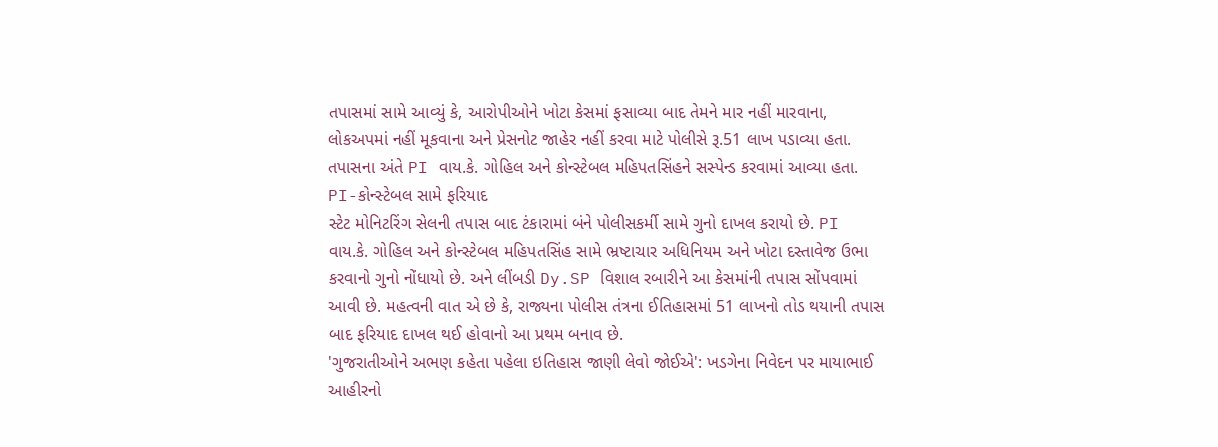તપાસમાં સામે આવ્યું કે, આરોપીઓને ખોટા કેસમાં ફસાવ્યા બાદ તેમને માર નહીં મારવાના, લોકઅપમાં નહીં મૂકવાના અને પ્રેસનોટ જાહેર નહીં કરવા માટે પોલીસે રૂ.51 લાખ પડાવ્યા હતા. તપાસના અંતે PI વાય.કે. ગોહિલ અને કોન્સ્ટેબલ મહિપતસિંહને સસ્પેન્ડ કરવામાં આવ્યા હતા.
PI-કોન્સ્ટેબલ સામે ફરિયાદ
સ્ટેટ મોનિટરિંગ સેલની તપાસ બાદ ટંકારામાં બંને પોલીસકર્મી સામે ગુનો દાખલ કરાયો છે. PI વાય.કે. ગોહિલ અને કોન્સ્ટેબલ મહિપતસિંહ સામે ભ્રષ્ટાચાર અધિનિયમ અને ખોટા દસ્તાવેજ ઉભા કરવાનો ગુનો નોંધાયો છે. અને લીંબડી Dy.SP વિશાલ રબારીને આ કેસમાંની તપાસ સોંપવામાં આવી છે. મહત્વની વાત એ છે કે, રાજ્યના પોલીસ તંત્રના ઈતિહાસમાં 51 લાખનો તોડ થયાની તપાસ બાદ ફરિયાદ દાખલ થઈ હોવાનો આ પ્રથમ બનાવ છે.
'ગુજરાતીઓને અભણ કહેતા પહેલા ઇતિહાસ જાણી લેવો જોઈએ': ખડગેના નિવેદન પર માયાભાઈ આહીરનો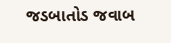જડબાતોડ જવાબ